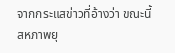จากกระแสข่าวที่อ้างว่า ขณะนี้สหภาพยุ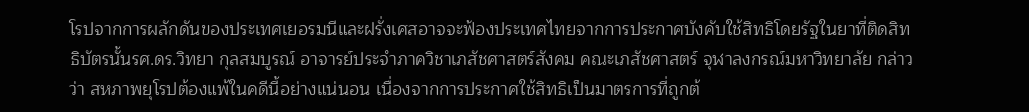โรปจากการผลักดันของประเทศเยอรมนีและฝรั่งเศสอาจจะฟ้องประเทศไทยจากการประกาศบังคับใช้สิทธิโดยรัฐในยาที่ติดสิทธิบัตรนั้นรศ.ดร.วิทยา กุลสมบูรณ์ อาจารย์ประจำภาควิชาเภสัชศาสตร์สังคม คณะเภสัชศาสตร์ จุฬาลงกรณ์มหาวิทยาลัย กล่าวว่า สหภาพยุโรปต้องแพ้ในคดีนี้อย่างแน่นอน เนื่องจากการประกาศใช้สิทธิเป็นมาตรการที่ถูกต้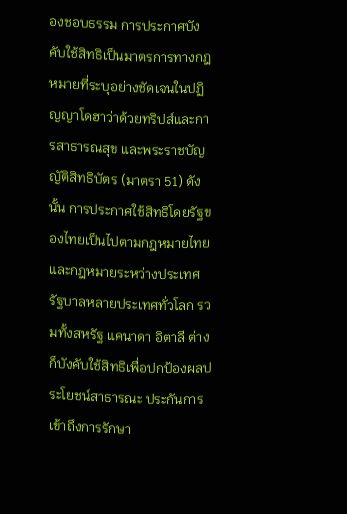องชอบธรรม การประกาศบังคับใช้สิทธิเป็นมาตรการทางกฎหมายที่ระบุอย่างชัดเจนในปฏิญญาโดฮาว่าด้วยทริปส์และการสาธารณสุข และพระราชบัญญัติสิทธิบัตร (มาตรา 51) ดังนั้น การประกาศใช้สิทธิโดยรัฐของไทยเป็นไปตามกฎหมายไทยและกฎหมายระหว่างประเทศ รัฐบาลหลายประเทศทั่วโลก รวมทั้งสหรัฐ แคนาดา อิตาลี ต่างก็บังคับใช้สิทธิเพื่อปกป้องผลประโยชน์สาธารณะ ประกันการเข้าถึงการรักษา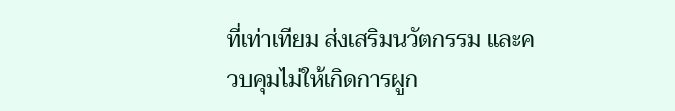ที่เท่าเทียม ส่งเสริมนวัตกรรม และควบคุมไม่ให้เกิดการผูก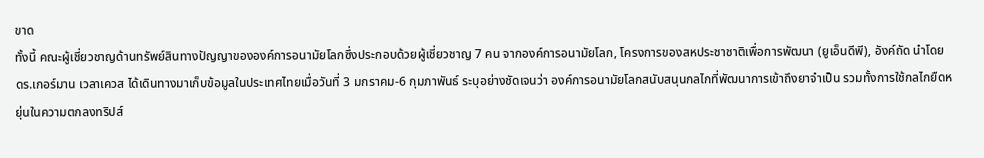ขาด
ทั้งนี้ คณะผู้เชี่ยวชาญด้านทรัพย์สินทางปัญญาขององค์การอนามัยโลกซึ่งประกอบด้วยผู้เชี่ยวชาญ 7 คน จากองค์การอนามัยโลก, โครงการของสหประชาชาติเพื่อการพัฒนา (ยูเอ็นดีพี), อังค์ถัด นำโดย ดร.เกอร์มาน เวลาเควส ได้เดินทางมาเก็บข้อมูลในประเทศไทยเมื่อวันที่ 3 มกราคม-6 กุมภาพันธ์ ระบุอย่างชัดเจนว่า องค์การอนามัยโลกสนับสนุนกลไกที่พัฒนาการเข้าถึงยาจำเป็น รวมทั้งการใช้กลไกยืดหยุ่นในความตกลงทริปส์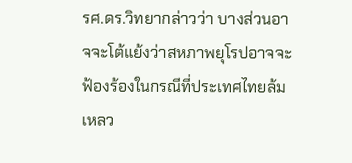รศ.ดร.วิทยากล่าวว่า บางส่วนอาจจะโต้แย้งว่าสหภาพยุโรปอาจจะฟ้องร้องในกรณีที่ประเทศไทยล้มเหลว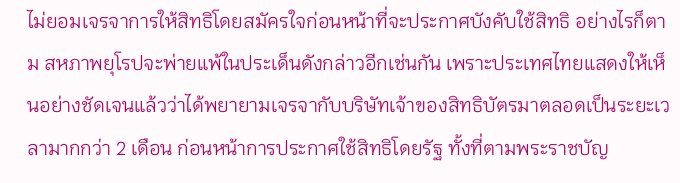ไม่ยอมเจรจาการให้สิทธิโดยสมัครใจก่อนหน้าที่จะประกาศบังคับใช้สิทธิ อย่างไรก็ตาม สหภาพยุโรปจะพ่ายแพ้ในประเด็นดังกล่าวอีกเช่นกัน เพราะประเทศไทยแสดงให้เห็นอย่างชัดเจนแล้วว่าได้พยายามเจรจากับบริษัทเจ้าของสิทธิบัตรมาตลอดเป็นระยะเวลามากกว่า 2 เดือน ก่อนหน้าการประกาศใช้สิทธิโดยรัฐ ทั้งที่ตามพระราชบัญ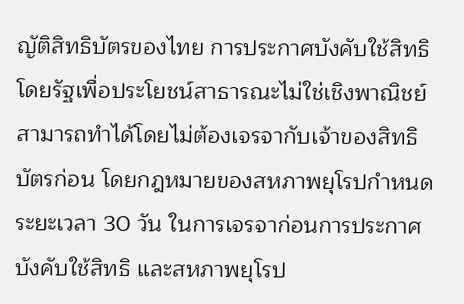ญัติสิทธิบัตรของไทย การประกาศบังคับใช้สิทธิโดยรัฐเพื่อประโยชน์สาธารณะไม่ใช่เชิงพาณิชย์สามารถทำได้โดยไม่ต้องเจรจากับเจ้าของสิทธิบัตรก่อน โดยกฎหมายของสหภาพยุโรปกำหนดระยะเวลา 30 วัน ในการเจรจาก่อนการประกาศบังคับใช้สิทธิ และสหภาพยุโรป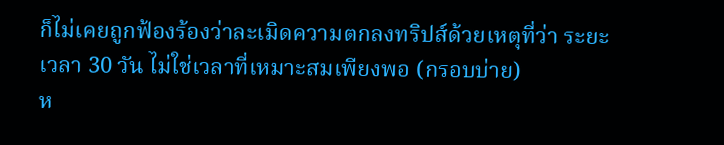ก็ไม่เคยถูกฟ้องร้องว่าละเมิดความตกลงทริปส์ด้วยเหตุที่ว่า ระยะเวลา 30 วัน ไม่ใช่เวลาที่เหมาะสมเพียงพอ (กรอบบ่าย)
ห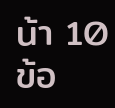น้า 10
ข้อ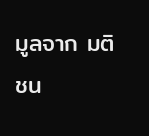มูลจาก มติชน